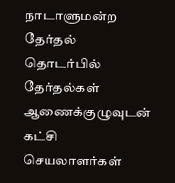நாடாளுமன்ற தேர்தல் தொடர்பில் தேர்தல்கள் ஆணைக்குழுவுடன் கட்சி செயலாளர்கள்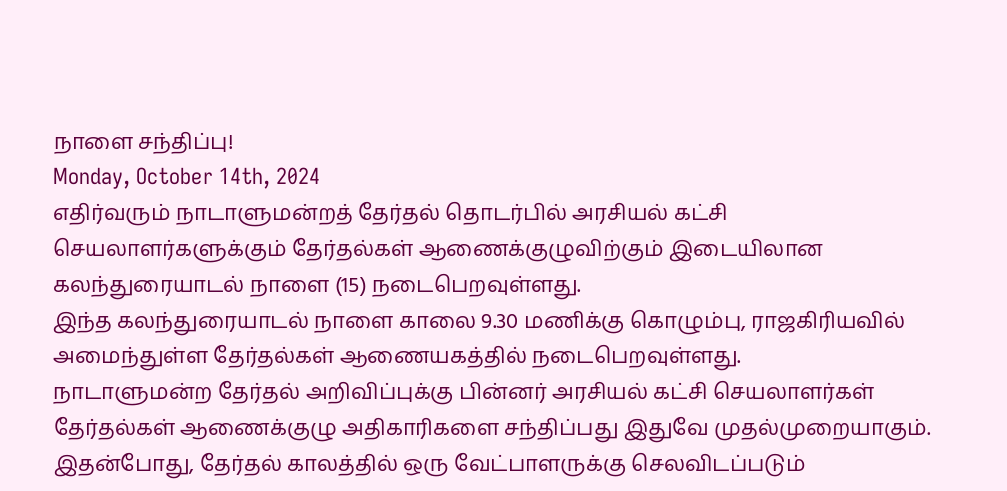நாளை சந்திப்பு!
Monday, October 14th, 2024
எதிர்வரும் நாடாளுமன்றத் தேர்தல் தொடர்பில் அரசியல் கட்சி செயலாளர்களுக்கும் தேர்தல்கள் ஆணைக்குழுவிற்கும் இடையிலான கலந்துரையாடல் நாளை (15) நடைபெறவுள்ளது.
இந்த கலந்துரையாடல் நாளை காலை 9.30 மணிக்கு கொழும்பு, ராஜகிரியவில் அமைந்துள்ள தேர்தல்கள் ஆணையகத்தில் நடைபெறவுள்ளது.
நாடாளுமன்ற தேர்தல் அறிவிப்புக்கு பின்னர் அரசியல் கட்சி செயலாளர்கள் தேர்தல்கள் ஆணைக்குழு அதிகாரிகளை சந்திப்பது இதுவே முதல்முறையாகும்.
இதன்போது, தேர்தல் காலத்தில் ஒரு வேட்பாளருக்கு செலவிடப்படும்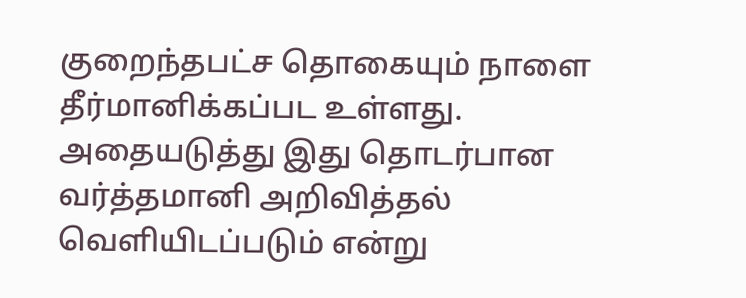குறைந்தபட்ச தொகையும் நாளை தீர்மானிக்கப்பட உள்ளது.
அதையடுத்து இது தொடர்பான வர்த்தமானி அறிவித்தல் வெளியிடப்படும் என்று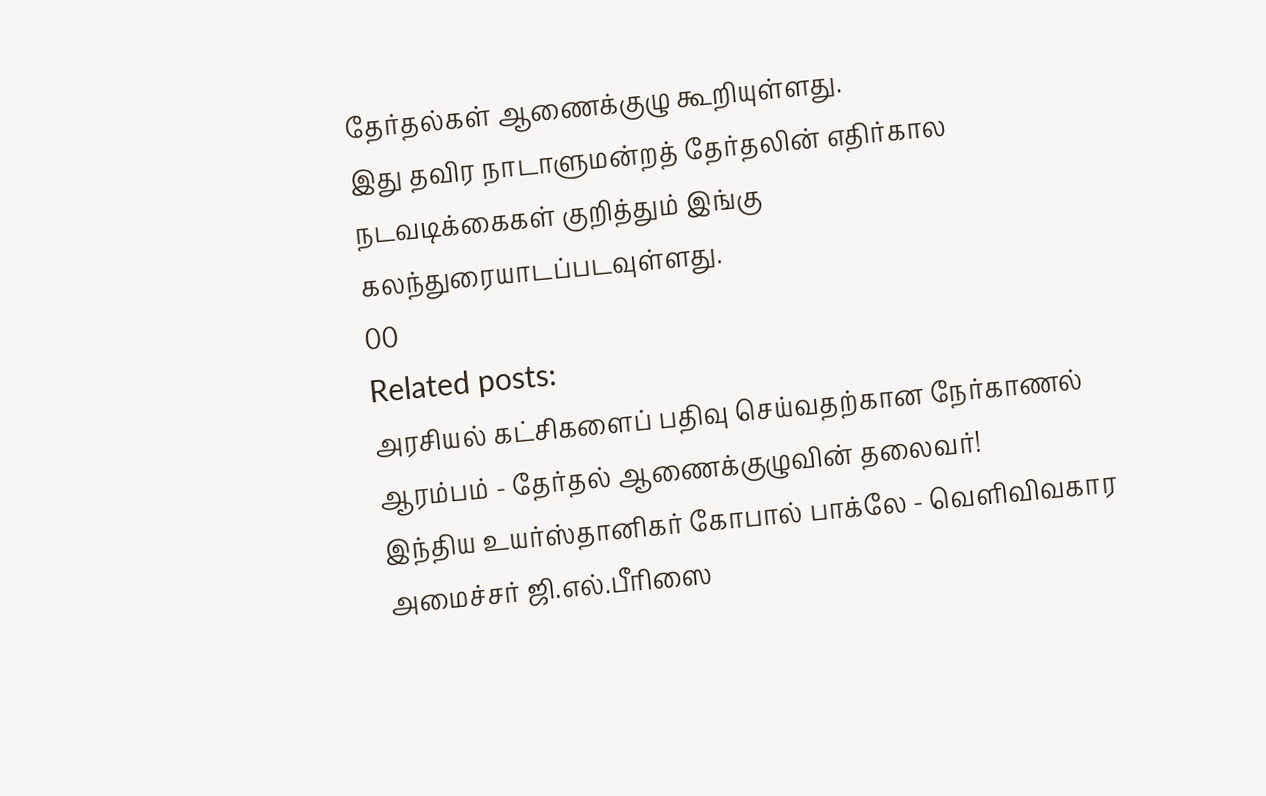தேர்தல்கள் ஆணைக்குழு கூறியுள்ளது.
இது தவிர நாடாளுமன்றத் தேர்தலின் எதிர்கால நடவடிக்கைகள் குறித்தும் இங்கு கலந்துரையாடப்படவுள்ளது.
00
Related posts:
அரசியல் கட்சிகளைப் பதிவு செய்வதற்கான நேர்காணல் ஆரம்பம் - தேர்தல் ஆணைக்குழுவின் தலைவர்!
இந்திய உயர்ஸ்தானிகர் கோபால் பாக்லே - வெளிவிவகார அமைச்சர் ஜி.எல்.பீரிஸை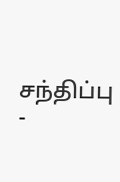சந்திப்பு -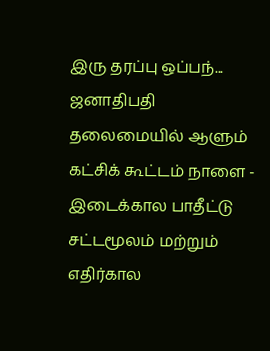இரு தரப்பு ஒப்பந்...
ஜனாதிபதி தலைமையில் ஆளும் கட்சிக் கூட்டம் நாளை - இடைக்கால பாதீட்டு சட்டமூலம் மற்றும் எதிர்கால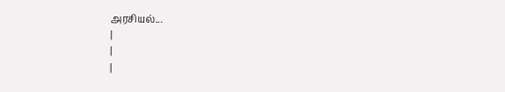அரசியல்...
|
|
|